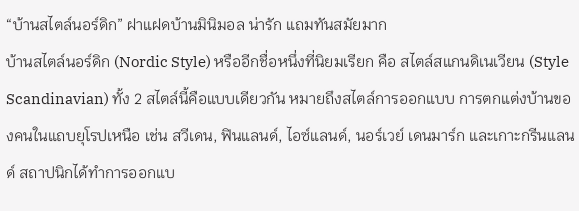“บ้านสไตล์นอร์ดิก” ฝาแฝดบ้านมินิมอล น่ารัก แถมทันสมัยมาก
บ้านสไตล์นอร์ดิก (Nordic Style) หรืออีกชื่อหนึ่งที่นิยมเรียก คือ สไตล์สแกนดิเนเวียน (Style Scandinavian) ทั้ง 2 สไตล์นี้คือแบบเดียวกัน หมายถึงสไตล์การออกแบบ การตกแต่งบ้านของคนในแถบยุโรปเหนือ เช่น สวีเดน, ฟินแลนด์, ไอซ์แลนด์, นอร์เวย์ เดนมาร์ก และเกาะกรีนแลนด์ สถาปนิกได้ทำการออกแบ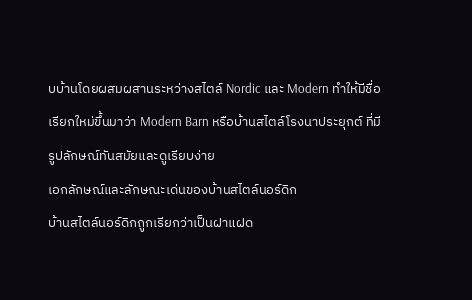บบ้านโดยผสมผสานระหว่างสไตล์ Nordic และ Modern ทำให้มีชื่อเรียกใหม่ขึ้นมาว่า Modern Barn หรือบ้านสไตล์โรงนาประยุกต์ ที่มีรูปลักษณ์ทันสมัยและดูเรียบง่าย
เอกลักษณ์และลักษณะเด่นของบ้านสไตล์นอร์ดิก
บ้านสไตล์นอร์ดิกถูกเรียกว่าเป็นฝาแฝด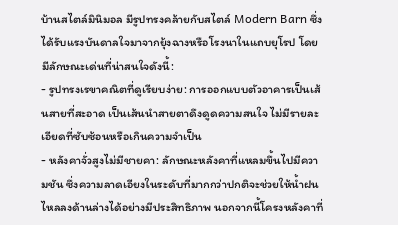บ้านสไตล์มินิมอล มีรูปทรงคล้ายกับสไตล์ Modern Barn ซึ่งได้รับแรงบันดาลใจมาจากยุ้งฉางหรือโรงนาในแถบยุโรป โดยมีลักษณะเด่นที่น่าสนใจดังนี้:
- รูปทรงเรขาคณิตที่ดูเรียบง่าย: การออกแบบตัวอาคารเป็นเส้นสายที่สะอาด เป็นเส้นนำสายตาดึงดูดความสนใจ ไม่มีรายละเอียดที่ซับซ้อนหรือเกินความจำเป็น
- หลังคาจั่วสูงไม่มีชายคา: ลักษณะหลังคาที่แหลมขึ้นไปมีความชัน ซึ่งความลาดเอียงในระดับที่มากกว่าปกติจะช่วยให้น้ำฝนไหลลงด้านล่างได้อย่างมีประสิทธิภาพ นอกจากนี้โครงหลังคาที่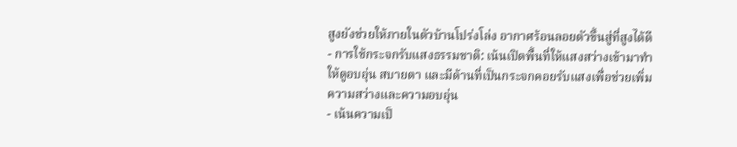สูงยังช่วยให้ภายในตัวบ้านโปร่งโล่ง อากาศร้อนลอยตัวขึ้นสู่ที่สูงได้ดี
- การใช้กระจกรับแสงธรรมชาติ: เน้นเปิดพื้นที่ให้แสงสว่างเข้ามาทำให้ดูอบอุ่น สบายตา และมีด้านที่เป็นกระจกคอยรับแสงเพื่อช่วยเพิ่มความสว่างและความอบอุ่น
- เน้นความเป็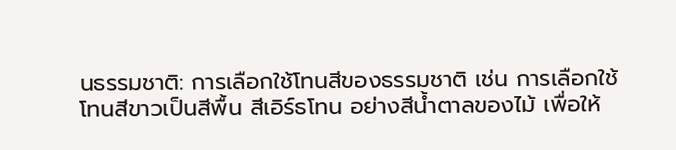นธรรมชาติ: การเลือกใช้โทนสีของธรรมชาติ เช่น การเลือกใช้โทนสีขาวเป็นสีพื้น สีเอิร์ธโทน อย่างสีน้ำตาลของไม้ เพื่อให้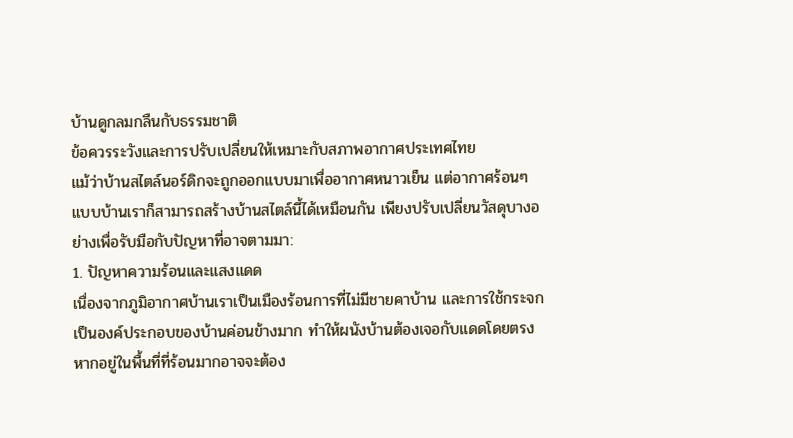บ้านดูกลมกลืนกับธรรมชาติ
ข้อควรระวังและการปรับเปลี่ยนให้เหมาะกับสภาพอากาศประเทศไทย
แม้ว่าบ้านสไตล์นอร์ดิกจะถูกออกแบบมาเพื่ออากาศหนาวเย็น แต่อากาศร้อนๆ แบบบ้านเราก็สามารถสร้างบ้านสไตล์นี้ได้เหมือนกัน เพียงปรับเปลี่ยนวัสดุบางอย่างเพื่อรับมือกับปัญหาที่อาจตามมา:
1. ปัญหาความร้อนและแสงแดด
เนื่องจากภูมิอากาศบ้านเราเป็นเมืองร้อนการที่ไม่มีชายคาบ้าน และการใช้กระจกเป็นองค์ประกอบของบ้านค่อนข้างมาก ทำให้ผนังบ้านต้องเจอกับแดดโดยตรง หากอยู่ในพื้นที่ที่ร้อนมากอาจจะต้อง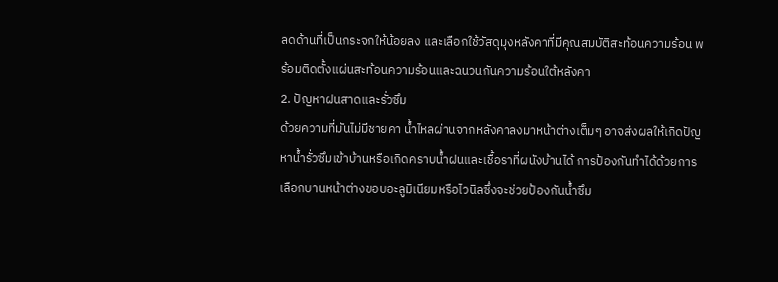ลดด้านที่เป็นกระจกให้น้อยลง และเลือกใช้วัสดุมุงหลังคาที่มีคุณสมบัติสะท้อนความร้อน พร้อมติดตั้งแผ่นสะท้อนความร้อนและฉนวนกันความร้อนใต้หลังคา
2. ปัญหาฝนสาดและรั่วซึม
ด้วยความที่มันไม่มีชายคา น้ำไหลผ่านจากหลังคาลงมาหน้าต่างเต็มๆ อาจส่งผลให้เกิดปัญหาน้ำรั่วซึมเข้าบ้านหรือเกิดคราบน้ำฝนและเชื้อราที่ผนังบ้านได้ การป้องกันทำได้ด้วยการเลือกบานหน้าต่างขอบอะลูมิเนียมหรือไวนิลซึ่งจะช่วยป้องกันน้ำซึม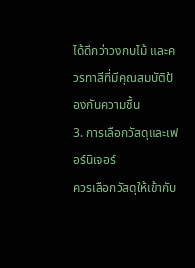ได้ดีกว่าวงกบไม้ และควรทาสีที่มีคุณสมบัติป้องกันความชื้น
3. การเลือกวัสดุและเฟอร์นิเจอร์
ควรเลือกวัสดุให้เข้ากับ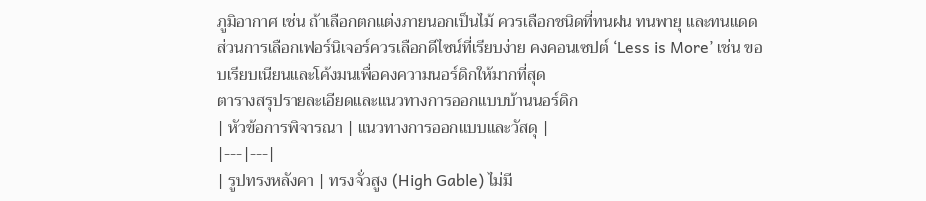ภูมิอากาศ เช่น ถ้าเลือกตกแต่งภายนอกเป็นไม้ ควรเลือกชนิดที่ทนฝน ทนพายุ และทนแดด ส่วนการเลือกเฟอร์นิเจอร์ควรเลือกดีไซน์ที่เรียบง่าย คงคอนเซปต์ ‘Less is More’ เช่น ขอบเรียบเนียนและโค้งมนเพื่อคงความนอร์ดิกให้มากที่สุด
ตารางสรุปรายละเอียดและแนวทางการออกแบบบ้านนอร์ดิก
| หัวข้อการพิจารณา | แนวทางการออกแบบและวัสดุ |
|---|---|
| รูปทรงหลังคา | ทรงจั่วสูง (High Gable) ไม่มี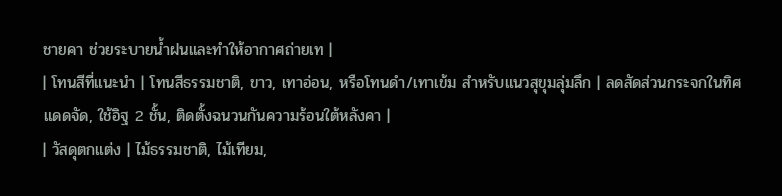ชายคา ช่วยระบายน้ำฝนและทำให้อากาศถ่ายเท |
| โทนสีที่แนะนำ | โทนสีธรรมชาติ, ขาว, เทาอ่อน, หรือโทนดำ/เทาเข้ม สำหรับแนวสุขุมลุ่มลึก | ลดสัดส่วนกระจกในทิศแดดจัด, ใช้อิฐ 2 ชั้น, ติดตั้งฉนวนกันความร้อนใต้หลังคา |
| วัสดุตกแต่ง | ไม้ธรรมชาติ, ไม้เทียม,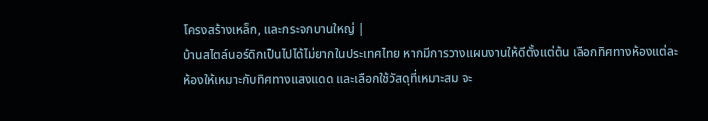โครงสร้างเหล็ก, และกระจกบานใหญ่ |
บ้านสไตล์นอร์ดิกเป็นไปได้ไม่ยากในประเทศไทย หากมีการวางแผนงานให้ดีตั้งแต่ต้น เลือกทิศทางห้องแต่ละห้องให้เหมาะกับทิศทางแสงแดด และเลือกใช้วัสดุที่เหมาะสม จะ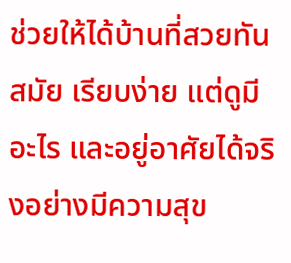ช่วยให้ได้บ้านที่สวยทันสมัย เรียบง่าย แต่ดูมีอะไร และอยู่อาศัยได้จริงอย่างมีความสุข